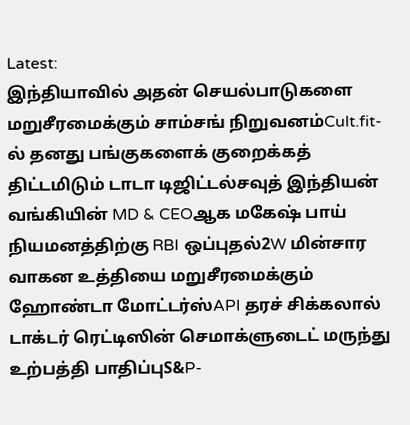Latest:
இந்தியாவில் அதன் செயல்பாடுகளை மறுசீரமைக்கும் சாம்சங் நிறுவனம்Cult.fit-ல் தனது பங்குகளைக் குறைக்கத் திட்டமிடும் டாடா டிஜிட்டல்சவுத் இந்தியன் வங்கியின் MD & CEOஆக மகேஷ் பாய் நியமனத்திற்கு RBI ஒப்புதல்2W மின்சார வாகன உத்தியை மறுசீரமைக்கும் ஹோண்டா மோட்டர்ஸ்API தரச் சிக்கலால் டாக்டர் ரெட்டிஸின் செமாக்ளுடைட் மருந்து உற்பத்தி பாதிப்புS&P-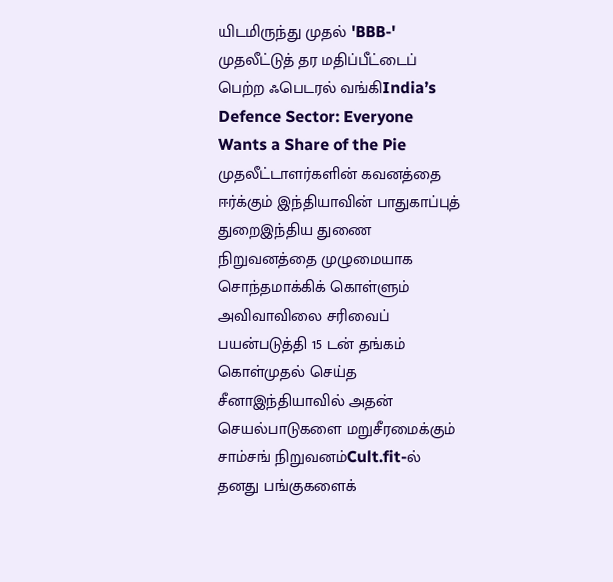யிடமிருந்து முதல் 'BBB-' முதலீட்டுத் தர மதிப்பீட்டைப் பெற்ற ஃபெடரல் வங்கிIndia’s Defence Sector: Everyone Wants a Share of the Pie முதலீட்டாளர்களின் கவனத்தை ஈர்க்கும் இந்தியாவின் பாதுகாப்புத் துறைஇந்திய துணை நிறுவனத்தை முழுமையாக சொந்தமாக்கிக் கொள்ளும் அவிவாவிலை சரிவைப் பயன்படுத்தி 15 டன் தங்கம் கொள்முதல் செய்த சீனாஇந்தியாவில் அதன் செயல்பாடுகளை மறுசீரமைக்கும் சாம்சங் நிறுவனம்Cult.fit-ல் தனது பங்குகளைக்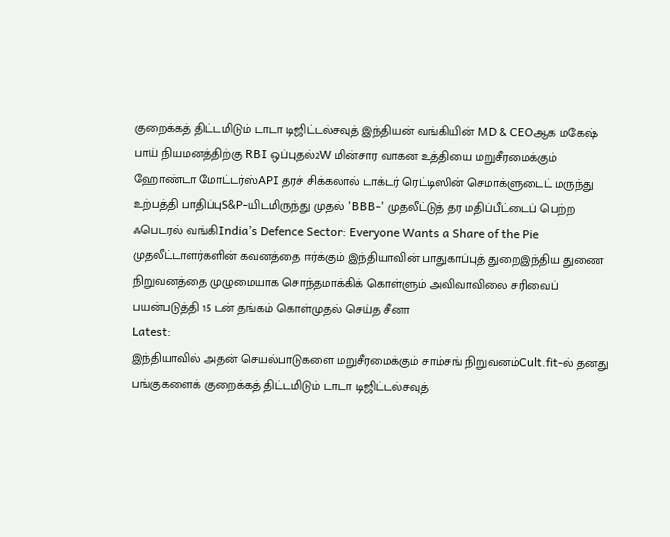குறைக்கத் திட்டமிடும் டாடா டிஜிட்டல்சவுத் இந்தியன் வங்கியின் MD & CEOஆக மகேஷ் பாய் நியமனத்திற்கு RBI ஒப்புதல்2W மின்சார வாகன உத்தியை மறுசீரமைக்கும் ஹோண்டா மோட்டர்ஸ்API தரச் சிக்கலால் டாக்டர் ரெட்டிஸின் செமாக்ளுடைட் மருந்து உற்பத்தி பாதிப்புS&P-யிடமிருந்து முதல் 'BBB-' முதலீட்டுத் தர மதிப்பீட்டைப் பெற்ற ஃபெடரல் வங்கிIndia’s Defence Sector: Everyone Wants a Share of the Pie முதலீட்டாளர்களின் கவனத்தை ஈர்க்கும் இந்தியாவின் பாதுகாப்புத் துறைஇந்திய துணை நிறுவனத்தை முழுமையாக சொந்தமாக்கிக் கொள்ளும் அவிவாவிலை சரிவைப் பயன்படுத்தி 15 டன் தங்கம் கொள்முதல் செய்த சீனா
Latest:
இந்தியாவில் அதன் செயல்பாடுகளை மறுசீரமைக்கும் சாம்சங் நிறுவனம்Cult.fit-ல் தனது பங்குகளைக் குறைக்கத் திட்டமிடும் டாடா டிஜிட்டல்சவுத்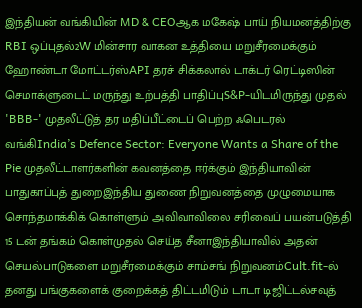இந்தியன் வங்கியின் MD & CEOஆக மகேஷ் பாய் நியமனத்திற்கு RBI ஒப்புதல்2W மின்சார வாகன உத்தியை மறுசீரமைக்கும் ஹோண்டா மோட்டர்ஸ்API தரச் சிக்கலால் டாக்டர் ரெட்டிஸின் செமாக்ளுடைட் மருந்து உற்பத்தி பாதிப்புS&P-யிடமிருந்து முதல் 'BBB-' முதலீட்டுத் தர மதிப்பீட்டைப் பெற்ற ஃபெடரல் வங்கிIndia’s Defence Sector: Everyone Wants a Share of the Pie முதலீட்டாளர்களின் கவனத்தை ஈர்க்கும் இந்தியாவின் பாதுகாப்புத் துறைஇந்திய துணை நிறுவனத்தை முழுமையாக சொந்தமாக்கிக் கொள்ளும் அவிவாவிலை சரிவைப் பயன்படுத்தி 15 டன் தங்கம் கொள்முதல் செய்த சீனாஇந்தியாவில் அதன் செயல்பாடுகளை மறுசீரமைக்கும் சாம்சங் நிறுவனம்Cult.fit-ல் தனது பங்குகளைக் குறைக்கத் திட்டமிடும் டாடா டிஜிட்டல்சவுத்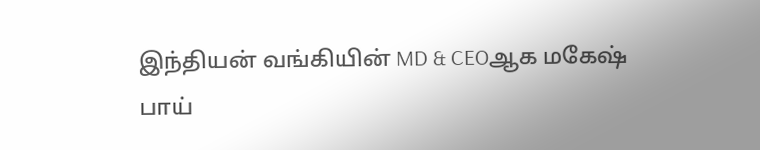இந்தியன் வங்கியின் MD & CEOஆக மகேஷ் பாய்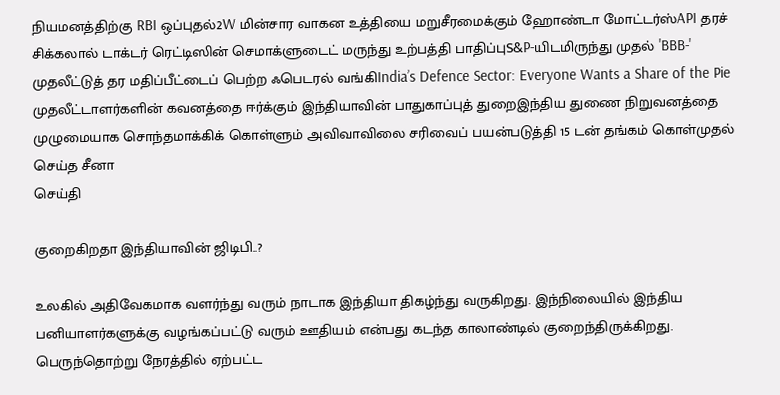நியமனத்திற்கு RBI ஒப்புதல்2W மின்சார வாகன உத்தியை மறுசீரமைக்கும் ஹோண்டா மோட்டர்ஸ்API தரச் சிக்கலால் டாக்டர் ரெட்டிஸின் செமாக்ளுடைட் மருந்து உற்பத்தி பாதிப்புS&P-யிடமிருந்து முதல் 'BBB-' முதலீட்டுத் தர மதிப்பீட்டைப் பெற்ற ஃபெடரல் வங்கிIndia’s Defence Sector: Everyone Wants a Share of the Pie முதலீட்டாளர்களின் கவனத்தை ஈர்க்கும் இந்தியாவின் பாதுகாப்புத் துறைஇந்திய துணை நிறுவனத்தை முழுமையாக சொந்தமாக்கிக் கொள்ளும் அவிவாவிலை சரிவைப் பயன்படுத்தி 15 டன் தங்கம் கொள்முதல் செய்த சீனா
செய்தி

குறைகிறதா இந்தியாவின் ஜிடிபி..?

உலகில் அதிவேகமாக வளர்ந்து வரும் நாடாக இந்தியா திகழ்ந்து வருகிறது. இந்நிலையில் இந்திய பனியாளர்களுக்கு வழங்கப்பட்டு வரும் ஊதியம் என்பது கடந்த காலாண்டில் குறைந்திருக்கிறது. பெருந்தொற்று நேரத்தில் ஏற்பட்ட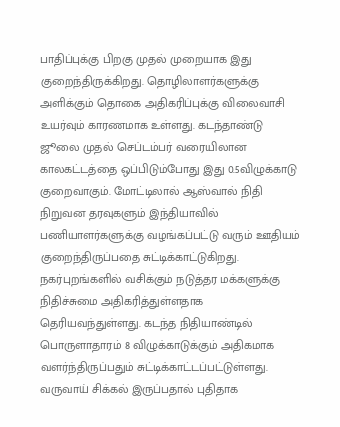பாதிப்புக்கு பிறகு முதல் முறையாக இது குறைந்திருக்கிறது. தொழிலாளர்களுக்கு அளிக்கும் தொகை அதிகரிப்புக்கு விலைவாசி உயர்வும் காரணமாக உள்ளது. கடந்தாண்டு ஜூலை முதல் செப்டம்பர் வரையிலான காலகட்டத்தை ஒப்பிடும்போது இது 0.5விழுக்காடு குறைவாகும். மோட்டிலால் ஆஸ்வால் நிதி நிறுவன தரவுகளும் இந்தியாவில் பணியாளர்களுக்கு வழங்கப்பட்டு வரும் ஊதியம் குறைந்திருப்பதை சுட்டிக்காட்டுகிறது. நகர்புறங்களில் வசிக்கும் நடுத்தர மக்களுக்கு நிதிச்சுமை அதிகரித்துள்ளதாக தெரியவந்துள்ளது. கடந்த நிதியாண்டில் பொருளாதாரம் 8 விழுக்காடுக்கும் அதிகமாக வளர்ந்திருப்பதும் சுட்டிக்காட்டப்பட்டுள்ளது. வருவாய் சிக்கல் இருப்பதால் புதிதாக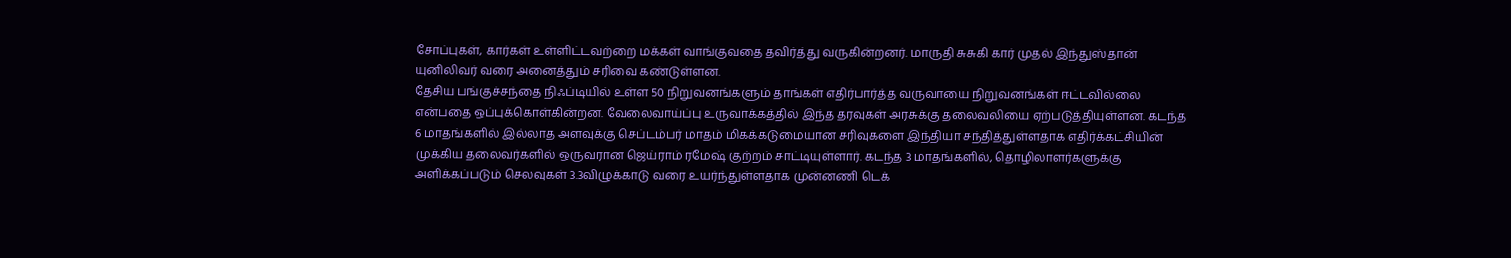சோப்புகள், கார்கள் உள்ளிட்டவற்றை மக்கள் வாங்குவதை தவிர்த்து வருகின்றனர். மாருதி சுசுகி கார் முதல் இந்துஸ்தான் யுனிலிவர் வரை அனைத்தும் சரிவை கண்டுள்ளன.
தேசிய பங்குச்சந்தை நிஃப்டியில் உள்ள 50 நிறுவனங்களும் தாங்கள் எதிர்பார்த்த வருவாயை நிறுவனங்கள் ஈட்டவில்லை என்பதை ஒப்புக்கொள்கின்றன. வேலைவாய்ப்பு உருவாக்கத்தில் இந்த தரவுகள் அரசுக்கு தலைவலியை ஏற்படுத்தியுள்ளன. கடந்த 6 மாதங்களில் இல்லாத அளவுக்கு செப்டம்பர் மாதம் மிகக்கடுமையான சரிவுகளை இந்தியா சந்தித்துள்ளதாக எதிர்க்கட்சியின் முக்கிய தலைவர்களில் ஒருவரான ஜெய்ராம் ரமேஷ் குற்றம் சாட்டியுள்ளார். கடந்த 3 மாதங்களில், தொழிலாளர்களுக்கு அளிக்கப்படும் செலவுகள் 3.3விழுக்காடு வரை உயர்ந்துள்ளதாக முன்னணி டெக்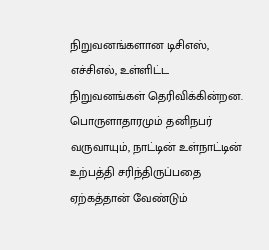நிறுவனங்களான டிசிஎஸ், எச்சிஎல், உள்ளிட்ட நிறுவனங்கள் தெரிவிக்கின்றன. பொருளாதாரமும் தனிநபர் வருவாயும், நாட்டின் உள்நாட்டின் உற்பத்தி சரிந்திருப்பதை ஏற்கத்தான் வேண்டும்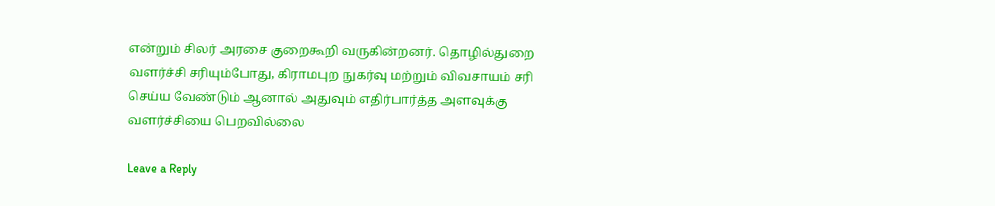என்றும் சிலர் அரசை குறைகூறி வருகின்றனர். தொழில்துறை வளர்ச்சி சரியும்போது, கிராமபுற நுகர்வு மற்றும் விவசாயம் சரி செய்ய வேண்டும் ஆனால் அதுவும் எதிர்பார்த்த அளவுக்கு வளர்ச்சியை பெறவில்லை

Leave a Reply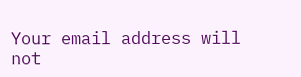Your email address will not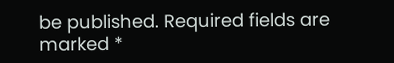be published. Required fields are marked *